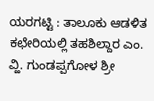ಯರಗಟ್ಟಿ : ತಾಲೂಕು ಆಡಳಿತ ಕಛೇರಿಯಲ್ಲಿ ತಹಶಿಲ್ದಾರ ಎಂ. ವ್ಹಿ. ಗುಂಡಪ್ಪಗೋಳ ಶ್ರೀ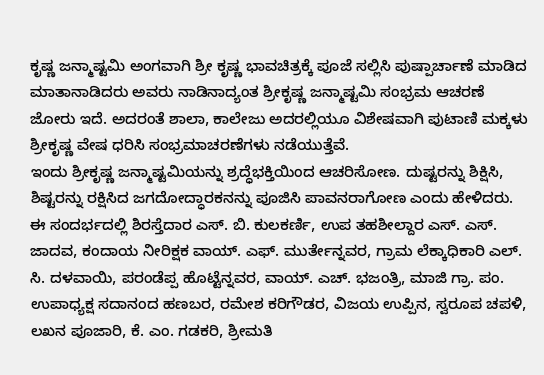ಕೃಷ್ಣ ಜನ್ಮಾಷ್ಟಮಿ ಅಂಗವಾಗಿ ಶ್ರೀ ಕೃಷ್ಣ ಭಾವಚಿತ್ರಕ್ಕೆ ಪೂಜೆ ಸಲ್ಲಿಸಿ ಪುಷ್ಪಾರ್ಚಾಣೆ ಮಾಡಿದ ಮಾತಾನಾಡಿದರು ಅವರು ನಾಡಿನಾದ್ಯಂತ ಶ್ರೀಕೃಷ್ಣ ಜನ್ಮಾಷ್ಟಮಿ ಸಂಭ್ರಮ ಆಚರಣೆ ಜೋರು ಇದೆ. ಅದರಂತೆ ಶಾಲಾ, ಕಾಲೇಜು ಅದರಲ್ಲಿಯೂ ವಿಶೇಷವಾಗಿ ಪುಟಾಣಿ ಮಕ್ಕಳು ಶ್ರೀಕೃಷ್ಣ ವೇಷ ಧರಿಸಿ ಸಂಭ್ರಮಾಚರಣೆಗಳು ನಡೆಯುತ್ತೆವೆ.
ಇಂದು ಶ್ರೀಕೃಷ್ಣ ಜನ್ಮಾಷ್ಟಮಿಯನ್ನು ಶ್ರದ್ಧೆಭಕ್ತಿಯಿಂದ ಆಚರಿಸೋಣ. ದುಷ್ಟರನ್ನು ಶಿಕ್ಷಿಸಿ, ಶಿಷ್ಟರನ್ನು ರಕ್ಷಿಸಿದ ಜಗದೋದ್ಧಾರಕನನ್ನು ಪೂಜಿಸಿ ಪಾವನರಾಗೋಣ ಎಂದು ಹೇಳಿದರು.
ಈ ಸಂದರ್ಭದಲ್ಲಿ ಶಿರಸ್ತೆದಾರ ಎಸ್. ಬಿ. ಕುಲಕರ್ಣಿ, ಉಪ ತಹಶೀಲ್ದಾರ ಎಸ್. ಎಸ್. ಜಾದವ, ಕಂದಾಯ ನೀರಿಕ್ಷಕ ವಾಯ್. ಎಫ್. ಮುರ್ತೇನ್ನವರ, ಗ್ರಾಮ ಲೆಕ್ಕಾಧಿಕಾರಿ ಎಲ್. ಸಿ. ದಳವಾಯಿ, ಪರಂಡೆಪ್ಪ ಹೊಟ್ಟೆನ್ನವರ, ವಾಯ್. ಎಚ್. ಭಜಂತ್ರಿ, ಮಾಜಿ ಗ್ರಾ. ಪಂ. ಉಪಾಧ್ಯಕ್ಷ ಸದಾನಂದ ಹಣಬರ, ರಮೇಶ ಕರಿಗೌಡರ, ವಿಜಯ ಉಪ್ಪಿನ, ಸ್ವರೂಪ ಚಪಳಿ, ಲಖನ ಪೂಜಾರಿ, ಕೆ. ಎಂ. ಗಡಕರಿ, ಶ್ರೀಮತಿ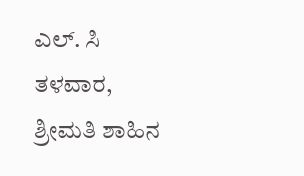ಎಲ್. ಸಿ ತಳವಾರ, ಶ್ರೀಮತಿ ಶಾಹಿನ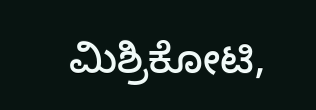ಮಿಶ್ರಿಕೋಟಿ,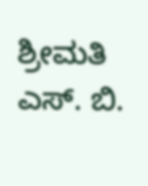ಶ್ರೀಮತಿ ಎಸ್. ಬಿ.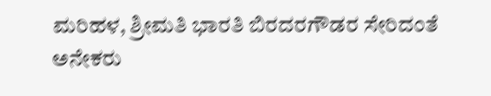ಮರಿಹಳ, ಶ್ರೀಮತಿ ಭಾರತಿ ಬಿರದರಗೌಡರ ಸೇರಿದಂತೆ ಅನೇಕರು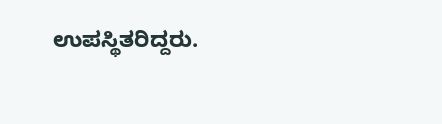ಉಪಸ್ಥಿತರಿದ್ದರು.